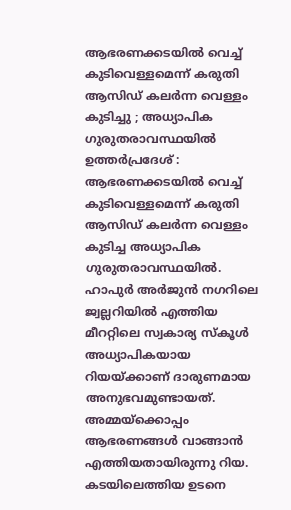ആഭരണക്കടയിൽ വെച്ച് കുടിവെള്ളമെന്ന് കരുതി ആസിഡ് കലർന്ന വെള്ളം കുടിച്ചു ; അധ്യാപിക ഗുരുതരാവസ്ഥയിൽ
ഉത്തർപ്രദേശ് : ആഭരണക്കടയിൽ വെച്ച് കുടിവെള്ളമെന്ന് കരുതി ആസിഡ് കലർന്ന വെള്ളം കുടിച്ച അധ്യാപിക ഗുരുതരാവസ്ഥയിൽ. ഹാപുർ അർജുൻ നഗറിലെ ജ്വല്ലറിയിൽ എത്തിയ മീററ്റിലെ സ്വകാര്യ സ്കൂൾ അധ്യാപികയായ റിയയ്ക്കാണ് ദാരുണമായ അനുഭവമുണ്ടായത്.
അമ്മയ്ക്കൊപ്പം ആഭരണങ്ങൾ വാങ്ങാൻ എത്തിയതായിരുന്നു റിയ. കടയിലെത്തിയ ഉടനെ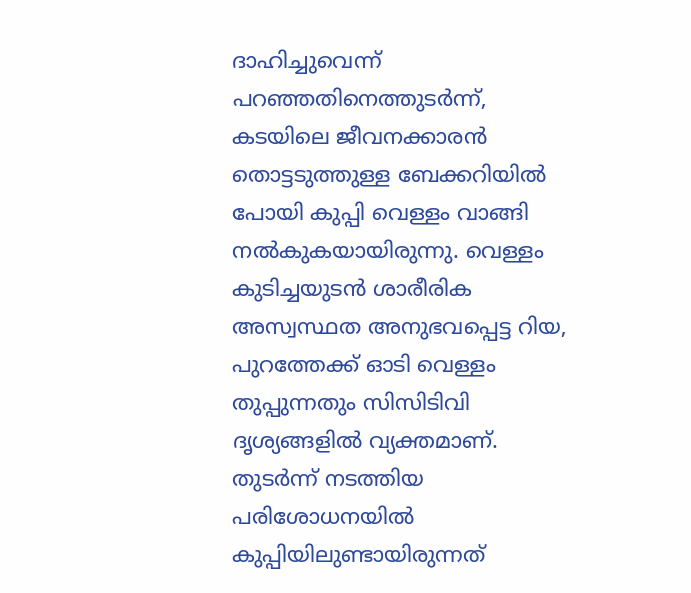ദാഹിച്ചുവെന്ന് പറഞ്ഞതിനെത്തുടർന്ന്, കടയിലെ ജീവനക്കാരൻ തൊട്ടടുത്തുള്ള ബേക്കറിയിൽ പോയി കുപ്പി വെള്ളം വാങ്ങി നൽകുകയായിരുന്നു. വെള്ളം കുടിച്ചയുടൻ ശാരീരിക അസ്വസ്ഥത അനുഭവപ്പെട്ട റിയ, പുറത്തേക്ക് ഓടി വെള്ളം തുപ്പുന്നതും സിസിടിവി ദൃശ്യങ്ങളിൽ വ്യക്തമാണ്. തുടർന്ന് നടത്തിയ പരിശോധനയിൽ കുപ്പിയിലുണ്ടായിരുന്നത്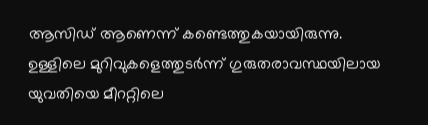ആസിഡ് ആണെന്ന് കണ്ടെത്തുകയായിരുന്നു. ഉള്ളിലെ മുറിവുകളെത്തുടർന്ന് ഗുരുതരാവസ്ഥയിലായ യുവതിയെ മീററ്റിലെ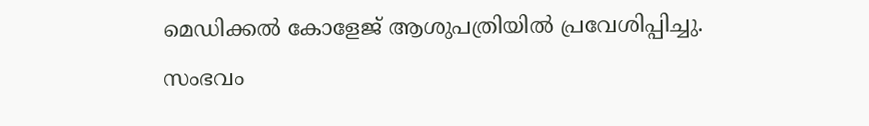മെഡിക്കൽ കോളേജ് ആശുപത്രിയിൽ പ്രവേശിപ്പിച്ചു.
സംഭവം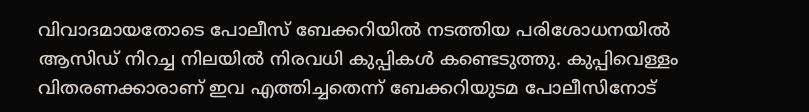വിവാദമായതോടെ പോലീസ് ബേക്കറിയിൽ നടത്തിയ പരിശോധനയിൽ ആസിഡ് നിറച്ച നിലയിൽ നിരവധി കുപ്പികൾ കണ്ടെടുത്തു. കുപ്പിവെള്ളം വിതരണക്കാരാണ് ഇവ എത്തിച്ചതെന്ന് ബേക്കറിയുടമ പോലീസിനോട്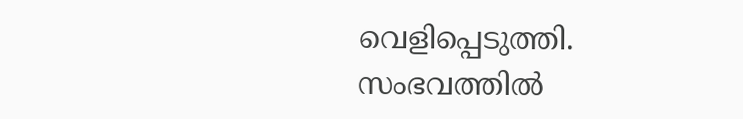വെളിപ്പെടുത്തി. സംഭവത്തിൽ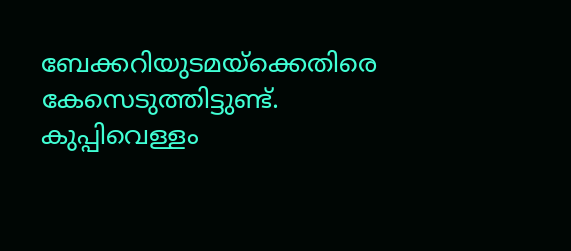ബേക്കറിയുടമയ്ക്കെതിരെ കേസെടുത്തിട്ടുണ്ട്. കുപ്പിവെള്ളം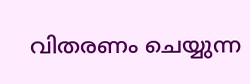വിതരണം ചെയ്യുന്ന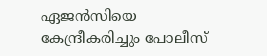ഏജൻസിയെ കേന്ദ്രീകരിച്ചും പോലീസ്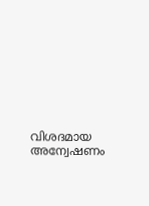വിശദമായ അന്വേഷണം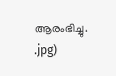ആരംഭിച്ചു.
.jpg)